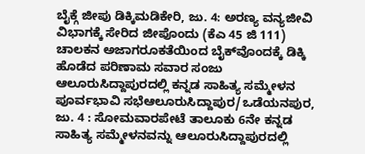ಬೈಕ್ಗೆ ಜೀಪು ಡಿಕ್ಕಿಮಡಿಕೇರಿ, ಜು. 4: ಅರಣ್ಯ ವನ್ಯಜೀವಿ ವಿಭಾಗಕ್ಕೆ ಸೇರಿದ ಜೀಪೊಂದು (ಕೆಎ 45 ಜಿ 111) ಚಾಲಕನ ಅಜಾಗರೂಕತೆಯಿಂದ ಬೈಕ್‍ವೊಂದಕ್ಕೆ ಡಿಕ್ಕಿ ಹೊಡೆದ ಪರಿಣಾಮ ಸವಾರ ಸಂಜು
ಆಲೂರುಸಿದ್ದಾಪುರದಲ್ಲಿ ಕನ್ನಡ ಸಾಹಿತ್ಯ ಸಮ್ಮೇಳನ ಪೂರ್ವಭಾವಿ ಸಭೆಆಲೂರುಸಿದ್ದಾಪುರ/ಒಡೆಯನಪುರ, ಜು. 4 : ಸೋಮವಾರಪೇಟೆ ತಾಲೂಕು 6ನೇ ಕನ್ನಡ ಸಾಹಿತ್ಯ ಸಮ್ಮೇಳನವನ್ನು ಆಲೂರುಸಿದ್ದಾಪುರದಲ್ಲಿ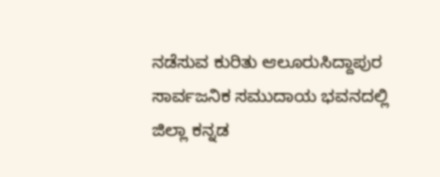ನಡೆಸುವ ಕುರಿತು ಆಲೂರುಸಿದ್ದಾಪುರ ಸಾರ್ವಜನಿಕ ಸಮುದಾಯ ಭವನದಲ್ಲಿ ಜಿಲ್ಲಾ ಕನ್ನಡ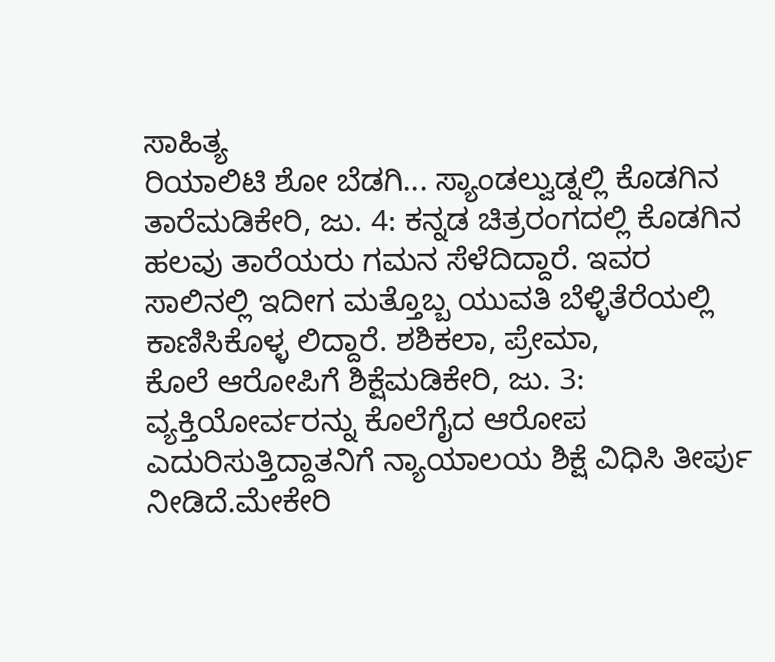ಸಾಹಿತ್ಯ
ರಿಯಾಲಿಟಿ ಶೋ ಬೆಡಗಿ... ಸ್ಯಾಂಡಲ್ವುಡ್ನಲ್ಲಿ ಕೊಡಗಿನ ತಾರೆಮಡಿಕೇರಿ, ಜು. 4: ಕನ್ನಡ ಚಿತ್ರರಂಗದಲ್ಲಿ ಕೊಡಗಿನ ಹಲವು ತಾರೆಯರು ಗಮನ ಸೆಳೆದಿದ್ದಾರೆ. ಇವರ ಸಾಲಿನಲ್ಲಿ ಇದೀಗ ಮತ್ತೊಬ್ಬ ಯುವತಿ ಬೆಳ್ಳಿತೆರೆಯಲ್ಲಿ ಕಾಣಿಸಿಕೊಳ್ಳ ಲಿದ್ದಾರೆ. ಶಶಿಕಲಾ, ಪ್ರೇಮಾ,
ಕೊಲೆ ಆರೋಪಿಗೆ ಶಿಕ್ಷೆಮಡಿಕೇರಿ, ಜು. 3: ವ್ಯಕ್ತಿಯೋರ್ವರನ್ನು ಕೊಲೆಗೈದ ಆರೋಪ ಎದುರಿಸುತ್ತಿದ್ದಾತನಿಗೆ ನ್ಯಾಯಾಲಯ ಶಿಕ್ಷೆ ವಿಧಿಸಿ ತೀರ್ಪು ನೀಡಿದೆ.ಮೇಕೇರಿ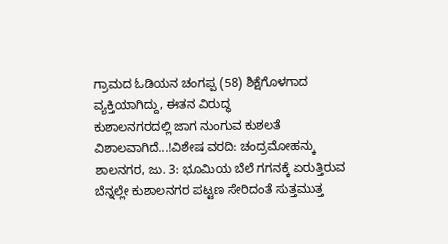ಗ್ರಾಮದ ಓಡಿಯನ ಚಂಗಪ್ಪ (58) ಶಿಕ್ಷೆಗೊಳಗಾದ ವ್ಯಕ್ತಿಯಾಗಿದ್ದು, ಈತನ ವಿರುದ್ಧ
ಕುಶಾಲನಗರದಲ್ಲಿ ಜಾಗ ನುಂಗುವ ಕುಶಲತೆ ವಿಶಾಲವಾಗಿದೆ...!ವಿಶೇಷ ವರದಿ: ಚಂದ್ರಮೋಹನ್ಕು ಶಾಲನಗರ, ಜು. 3: ಭೂಮಿಯ ಬೆಲೆ ಗಗನಕ್ಕೆ ಏರುತ್ತಿರುವ ಬೆನ್ನಲ್ಲೇ ಕುಶಾಲನಗರ ಪಟ್ಟಣ ಸೇರಿದಂತೆ ಸುತ್ತಮುತ್ತ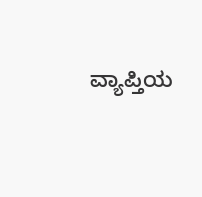ವ್ಯಾಪ್ತಿಯ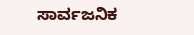ಸಾರ್ವಜನಿಕ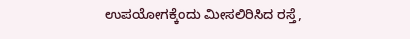ಉಪಯೋಗಕ್ಕೆಂದು ಮೀಸಲಿರಿಸಿದ ರಸ್ತೆ,